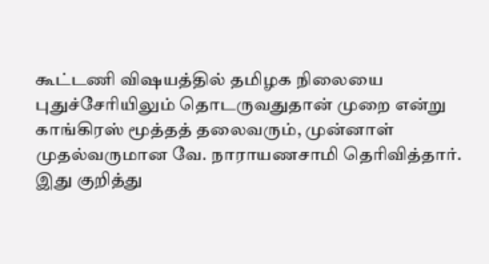கூட்டணி விஷயத்தில் தமிழக நிலையை புதுச்சேரியிலும் தொடருவதுதான் முறை என்று காங்கிரஸ் மூத்தத் தலைவரும், முன்னாள் முதல்வருமான வே. நாராயணசாமி தெரிவித்தார்.
இது குறித்து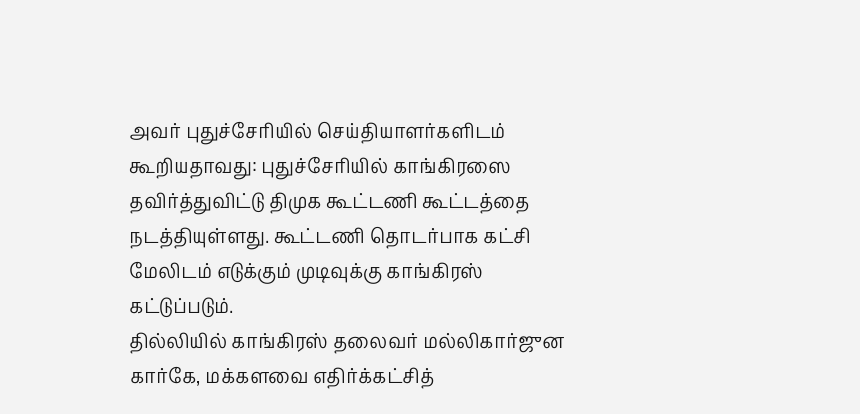அவர் புதுச்சேரியில் செய்தியாளர்களிடம் கூறியதாவது: புதுச்சேரியில் காங்கிரஸை தவிர்த்துவிட்டு திமுக கூட்டணி கூட்டத்தை நடத்தியுள்ளது. கூட்டணி தொடர்பாக கட்சி மேலிடம் எடுக்கும் முடிவுக்கு காங்கிரஸ் கட்டுப்படும்.
தில்லியில் காங்கிரஸ் தலைவர் மல்லிகார்ஜுன கார்கே, மக்களவை எதிர்க்கட்சித்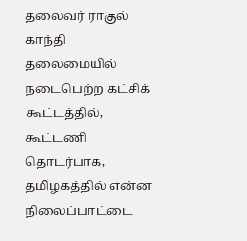தலைவர் ராகுல் காந்தி தலைமையில் நடைபெற்ற கட்சிக் கூட்டத்தில், கூட்டணி தொடர்பாக, தமிழகத்தில் என்ன நிலைப்பாட்டை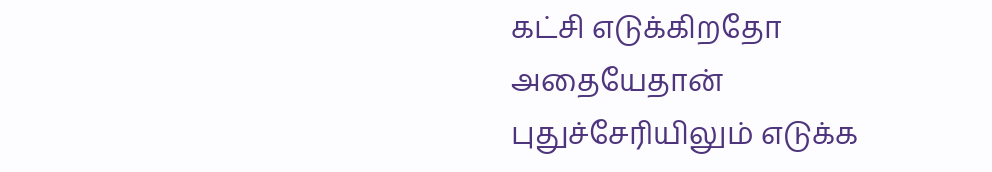கட்சி எடுக்கிறதோ அதையேதான் புதுச்சேரியிலும் எடுக்க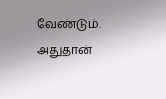வேண்டும். அதுதான்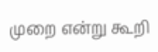முறை என்று கூறி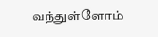வந்துள்ளோம்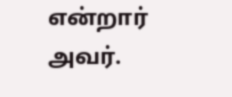என்றார் அவர்.